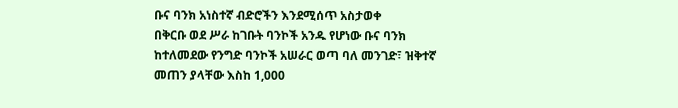ቡና ባንክ አነስተኛ ብድሮችን እንደሚሰጥ አስታወቀ
በቅርቡ ወደ ሥራ ከገቡት ባንኮች አንዱ የሆነው ቡና ባንክ ከተለመደው የንግድ ባንኮች አሠራር ወጣ ባለ መንገድ፣ ዝቅተኛ መጠን ያላቸው እስከ 1,000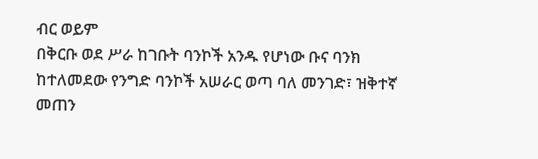ብር ወይም
በቅርቡ ወደ ሥራ ከገቡት ባንኮች አንዱ የሆነው ቡና ባንክ ከተለመደው የንግድ ባንኮች አሠራር ወጣ ባለ መንገድ፣ ዝቅተኛ መጠን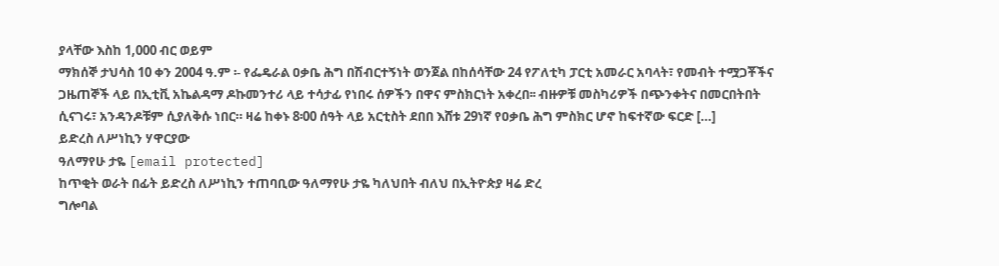ያላቸው እስከ 1,000 ብር ወይም
ማክሰኞ ታህሳስ 10 ቀን 2004 ዓ.ም ፡- የፌዴራል ዐቃቤ ሕግ በሽብርተኝነት ወንጀል በከሰሳቸው 24 የፖለቲካ ፓርቲ አመራር አባላት፣ የመብት ተሟጋቾችና ጋዜጠኞች ላይ በኢቲቪ አኬልዳማ ዶኩመንተሪ ላይ ተሳታፊ የነበሩ ሰዎችን በዋና ምስክርነት አቀረበ፡፡ ብዙዎቹ መስካሪዎች በጭንቀትና በመርበትበት ሲናገሩ፣ አንዳንዶቹም ሲያለቅሱ ነበር። ዛሬ ከቀኑ 8፡00 ሰዓት ላይ አርቲስት ደበበ እሸቱ 29ነኛ የዐቃቤ ሕግ ምስክር ሆኖ ከፍተኛው ፍርድ […]
ይድረስ ለሥነኪን ሃዋርያው
ዓለማየሁ ታዬ [email protected]
ከጥቂት ወራት በፊት ይድረስ ለሥነኪን ተጠባቢው ዓለማየሁ ታዬ ካለህበት ብለህ በኢትዮጵያ ዛሬ ድረ
ግሎባል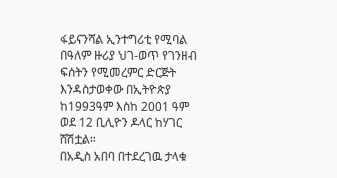ፋይናንሻል ኢንተግሪቲ የሚባል በዓለም ዙሪያ ህገ-ወጥ የገንዘብ ፍሰትን የሚመረምር ድርጅት እንዳስታወቀው በኢትዮጵያ ከ1993ዓም እስከ 2001 ዓም ወደ 12 ቢሊዮን ዶላር ከሃገር ሸሽቷል።
በአዲስ አበባ በተደረገዉ ታላቁ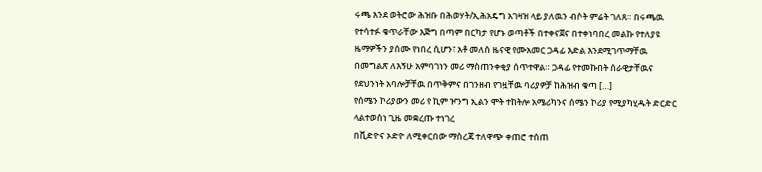ሩጫ እንደ ወትሮው ሕዝቡ በሕወሃት/ኢሕአዴግ አገዛዝ ላይ ያለዉን ብሶት ምሬት ገለጸ። በሩጫዉ የተሳተፉ ቁጥራቸው እጅግ በጣም በርካታ የሆኑ ወጣቶች በተቀናጀና በተቀነባበረ መልኩ የተለያዩ ዜማዎችን ያሰሙ የነበረ ሲሆን፣ አቶ መለስ ዜናዊ የሙአመር ጋዳፊ እድል እንደሚገጥማቸዉ በመግልጽ ለእኝሁ አምባገነን መሪ ማስጠንቀቂያ ሰጥተዋል። ጋዳፊ የተመኩበት ሰራዊታቸዉና የደህንነት አባሎቻቸዉ በጥቅምና በገንዘብ የገዟቸዉ ባሪያዎቻ ከሕዝብ ቁጣ […]
የሰሜን ኮሪያውን መሪ የ ኪም ዦንግ ኢልን ሞት ተከትሎ አሜሪካንና ሰሜን ኮሪያ የሚያካሂዱት ድርድር ላልተወሰነ ጊዜ መቋረጡ ተነገረ
በቪድዮና ኦድዮ ለሚቀርበው ማስረጃ ተለዋጭ ቀጠሮ ተሰጠ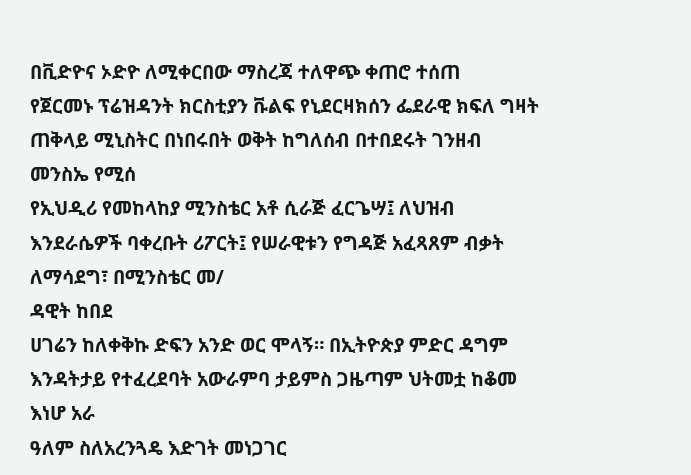በቪድዮና ኦድዮ ለሚቀርበው ማስረጃ ተለዋጭ ቀጠሮ ተሰጠ
የጀርመኑ ፕሬዝዳንት ክርስቲያን ቩልፍ የኒደርዛክሰን ፌደራዊ ክፍለ ግዛት ጠቅላይ ሚኒስትር በነበሩበት ወቅት ከግለሰብ በተበደሩት ገንዘብ መንስኤ የሚሰ
የኢህዲሪ የመከላከያ ሚንስቴር አቶ ሲራጅ ፈርጌሣ፤ ለህዝብ እንደራሴዎች ባቀረቡት ሪፖርት፤ የሠራዊቱን የግዳጅ አፈጻጸም ብቃት ለማሳደግ፣ በሚንስቴር መ/
ዳዊት ከበደ
ሀገሬን ከለቀቅኩ ድፍን አንድ ወር ሞላኝ። በኢትዮጵያ ምድር ዳግም እንዳትታይ የተፈረደባት አውራምባ ታይምስ ጋዜጣም ህትመቷ ከቆመ እነሆ አራ
ዓለም ስለአረንጓዴ እድገት መነጋገር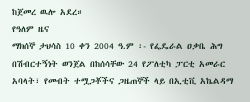ከጀመረ ዉሎ አደረ።
የዓለም ዜና
ማክሰኞ ታህሳስ 10 ቀን 2004 ዓ.ም ፡- የፌዴራል ዐቃቤ ሕግ በሽብርተኝነት ወንጀል በከሰሳቸው 24 የፖለቲካ ፓርቲ አመራር አባላት፣ የመብት ተሟጋቾችና ጋዜጠኞች ላይ በኢቲቪ አኬልዳማ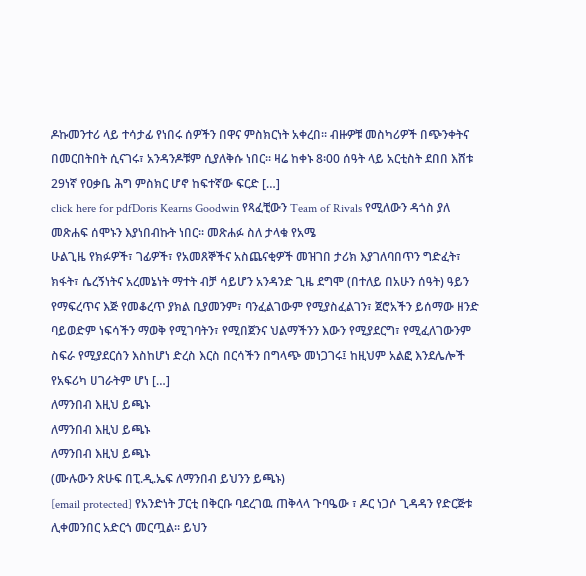ዶኩመንተሪ ላይ ተሳታፊ የነበሩ ሰዎችን በዋና ምስክርነት አቀረበ፡፡ ብዙዎቹ መስካሪዎች በጭንቀትና በመርበትበት ሲናገሩ፣ አንዳንዶቹም ሲያለቅሱ ነበር። ዛሬ ከቀኑ 8፡00 ሰዓት ላይ አርቲስት ደበበ እሸቱ 29ነኛ የዐቃቤ ሕግ ምስክር ሆኖ ከፍተኛው ፍርድ […]
click here for pdfDoris Kearns Goodwin የጻፈቺውን Team of Rivals የሚለውን ዳጎስ ያለ መጽሐፍ ሰሞኑን እያነበብኩት ነበር፡፡ መጽሐፉ ስለ ታላቁ የአሜ
ሁልጊዜ የክፉዎች፣ ገፊዎች፣ የአመጸኞችና አስጨናቂዎች መዝገበ ታሪክ እያገለባበጥን ግድፈት፣ ክፋት፣ ሴረኝነትና አረመኔነት ማተት ብቻ ሳይሆን አንዳንድ ጊዜ ደግሞ (በተለይ በአሁን ሰዓት) ዓይን የማፍረጥና እጅ የመቆረጥ ያክል ቢያመንም፣ ባንፈልገውም የሚያስፈልገን፣ ጀሮአችን ይሰማው ዘንድ ባይወድም ነፍሳችን ማወቅ የሚገባትን፣ የሚበጀንና ህልማችንን እውን የሚያደርግ፣ የሚፈለገውንም ስፍራ የሚያደርሰን እስከሆነ ድረስ እርስ በርሳችን በግላጭ መነጋገሩ፤ ከዚህም አልፎ እንደሌሎች የአፍሪካ ሀገራትም ሆነ […]
ለማንበብ እዚህ ይጫኑ
ለማንበብ እዚህ ይጫኑ
ለማንበብ እዚህ ይጫኑ
(ሙሉውን ጽሁፍ በፒ.ዲ.ኤፍ ለማንበብ ይህንን ይጫኑ)
[email protected] የአንድነት ፓርቲ በቅርቡ ባደረገዉ ጠቅላላ ጉባዔው ፣ ዶር ነጋሶ ጊዳዳን የድርጅቱ ሊቀመንበር አድርጎ መርጧል። ይህን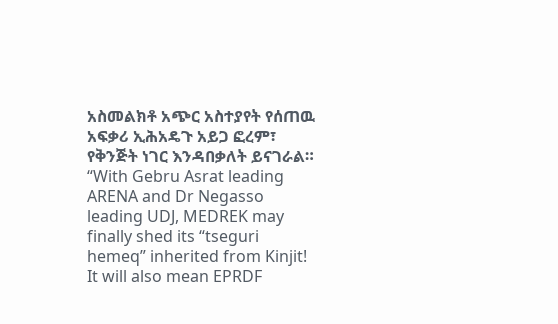አስመልክቶ አጭር አስተያየት የሰጠዉ አፍቃሪ ኢሕአዴጉ አይጋ ፎረም፣ የቅንጅት ነገር እንዳበቃለት ይናገራል። “With Gebru Asrat leading ARENA and Dr Negasso leading UDJ, MEDREK may finally shed its “tseguri hemeq” inherited from Kinjit! It will also mean EPRDF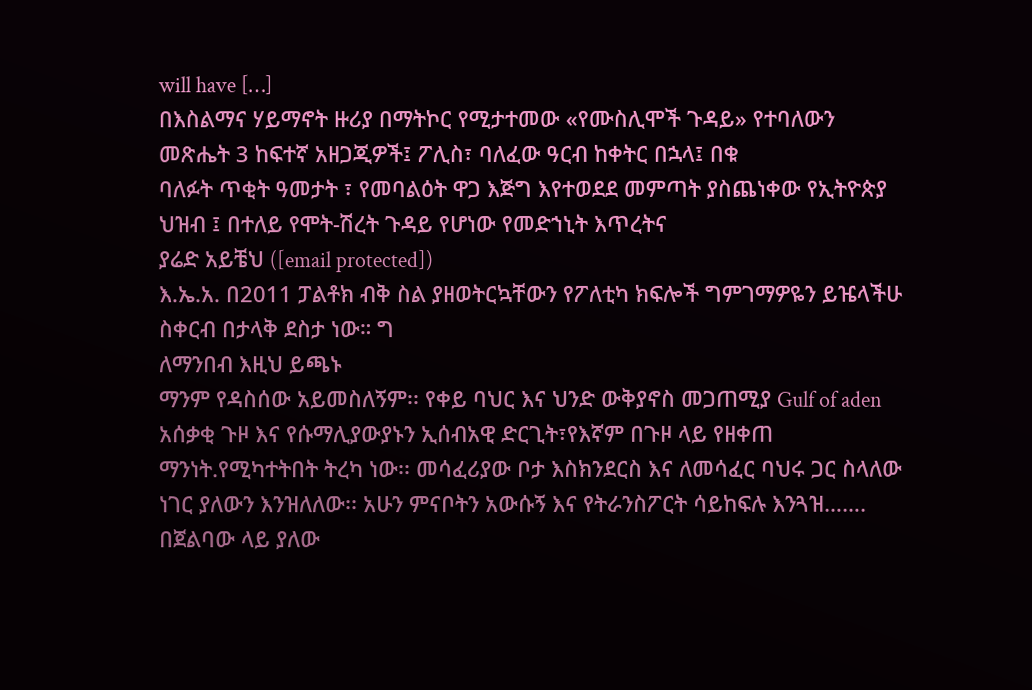will have […]
በእስልማና ሃይማኖት ዙሪያ በማትኮር የሚታተመው «የሙስሊሞች ጉዳይ» የተባለውን መጽሔት 3 ከፍተኛ አዘጋጂዎች፤ ፖሊስ፣ ባለፈው ዓርብ ከቀትር በኋላ፤ በቁ
ባለፉት ጥቂት ዓመታት ፣ የመባልዕት ዋጋ እጅግ እየተወደደ መምጣት ያስጨነቀው የኢትዮጵያ ህዝብ ፤ በተለይ የሞት-ሽረት ጉዳይ የሆነው የመድኀኒት እጥረትና
ያሬድ አይቼህ ([email protected])
እ.ኤ.አ. በ2011 ፓልቶክ ብቅ ስል ያዘወትርኳቸውን የፖለቲካ ክፍሎች ግምገማዎዬን ይዤላችሁ ስቀርብ በታላቅ ደስታ ነው። ግ
ለማንበብ እዚህ ይጫኑ
ማንም የዳስሰው አይመስለኝም፡፡ የቀይ ባህር እና ህንድ ውቅያኖስ መጋጠሚያ Gulf of aden አሰቃቂ ጉዞ እና የሱማሊያውያኑን ኢሰብአዊ ድርጊት፣የእኛም በጉዞ ላይ የዘቀጠ ማንነት.የሚካተትበት ትረካ ነው፡፡ መሳፈሪያው ቦታ እስክንደርስ እና ለመሳፈር ባህሩ ጋር ስላለው ነገር ያለውን እንዝለለው፡፡ አሁን ምናቦትን አውሱኝ እና የትራንስፖርት ሳይከፍሉ እንጓዝ……. በጀልባው ላይ ያለው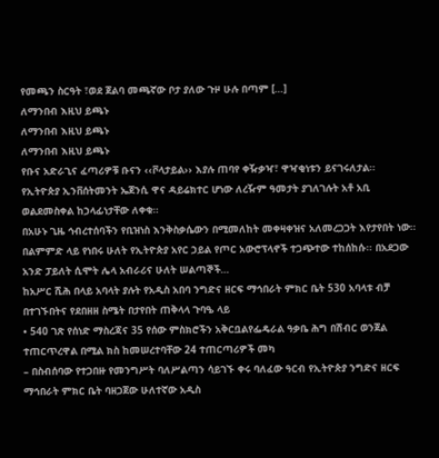የመጫን ስርዓት ፣ወደ ጀልባ መጫኛው ቦታ ያለው ጉዞ ሁሉ በጣም […]
ለማንበብ እዚህ ይጫኑ
ለማንበብ እዚህ ይጫኑ
ለማንበብ እዚህ ይጫኑ
የቡና አድራጊና ፈጣሪዎቹ ቡናን ‹‹ቮላታይል›› እያሉ ጠባየ ቀዥቃዣ፣ ዋዣቂነቱን ይናገሩለታል፡፡
የኢትዮጵያ ኢንቨሰትመንት ኤጀንሲ ዋና ዳይሬክተር ሆነው ለረዥም ዓመታት ያገለገሉት አቶ አቢ ወልደመስቀል ከኃላፊነታቸው ለቀቁ፡፡
በአሁኑ ጊዜ ኅብረተሰባችን የቢዝነስ እንቅስቃሴውን በሚመለከት መቀዛቀዝና አለመረጋጋት እየታየበት ነው፡፡
በልምምድ ላይ የነበሩ ሁለት የኢትዮጵያ አየር ኃይል የጦር አውሮፕላኖች ተጋጭተው ተከሰከሱ፡፡ በአደጋው አንድ ፓይለት ሲሞት ሌላ አብራሪና ሁለት ሠልጣኞች…
ከአሥር ሺሕ በላይ አባላት ያሉት የአዲስ አበባ ንግድና ዘርፍ ማኅበራት ምክር ቤት 530 አባላቱ ብቻ በተገኙበትና የደበዘዘ ስሜት በታየበት ጠቅላላ ጉባዔ ላይ
• 540 ገጽ የሰነድ ማስረጃና 35 የሰው ምስክሮችን አቅርቧልየፌዴራል ዓቃቤ ሕግ በሽብር ወንጀል ተጠርጥረዋል በሚል ክስ ከመሠረተባቸው 24 ተጠርጣሪዎች መካ
– በስብሰባው የተጋበዙ የመንግሥት ባለሥልጣን ሳይገኙ ቀሩ ባለፈው ዓርብ የኢትዮጵያ ንግድና ዘርፍ ማኅበራት ምክር ቤት ባዘጋጀው ሁለተኛው አዲስ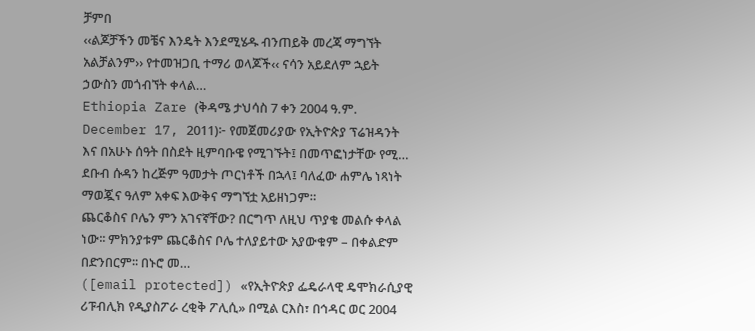ቻምበ
‹‹ልጆቻችን መቼና እንዴት እንደሚሄዱ ብንጠይቅ መረጃ ማግኘት አልቻልንም›› የተመዝጋቢ ተማሪ ወላጆች‹‹ ናሳን አይደለም ኋይት ኃውስን መጎብኘት ቀላል…
Ethiopia Zare (ቅዳሜ ታህሳስ 7 ቀን 2004 ዓ.ም. December 17, 2011)፦ የመጀመሪያው የኢትዮጵያ ፕሬዝዳንት እና በአሁኑ ሰዓት በስደት ዚምባቡዌ የሚገኙት፤ በመጥፎነታቸው የሚ…
ደቡብ ሱዳን ከረጅም ዓመታት ጦርነቶች በኋላ፤ ባለፈው ሐምሌ ነጻነት ማወጇና ዓለም አቀፍ እውቅና ማግኘቷ አይዘነጋም።
ጨርቆስና ቦሌን ምን አገናኛቸው? በርግጥ ለዚህ ጥያቄ መልሱ ቀላል ነው፡፡ ምክንያቱም ጨርቆስና ቦሌ ተለያይተው አያውቁም – በቀልድም በድንበርም፡፡ በኑሮ መ…
([email protected]) «የኢትዮጵያ ፌዴራላዊ ዴሞክራሲያዊ ሪፑብሊክ የዲያስፖራ ረቂቅ ፖሊሲ» በሚል ርእስ፣ በኅዳር ወር 2004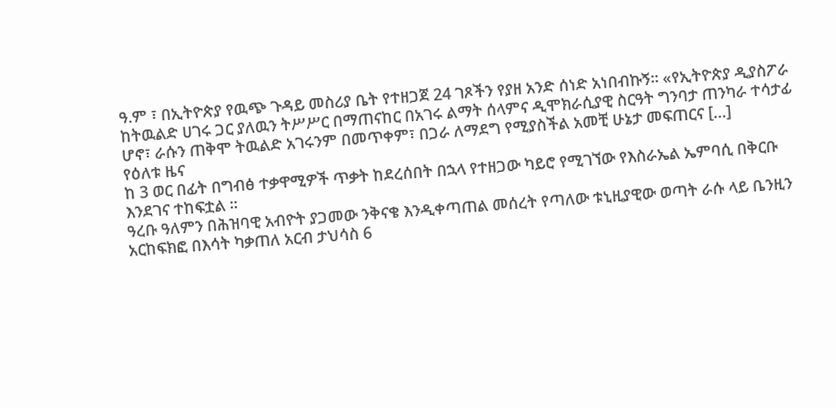ዓ.ም ፣ በኢትዮጵያ የዉጭ ጉዳይ መስሪያ ቤት የተዘጋጀ 24 ገጾችን የያዘ አንድ ሰነድ አነበብኩኝ። «የኢትዮጵያ ዲያስፖራ ከትዉልድ ሀገሩ ጋር ያለዉን ትሥሥር በማጠናከር በአገሩ ልማት ሰላምና ዲሞክራሲያዊ ስርዓት ግንባታ ጠንካራ ተሳታፊ ሆኖ፣ ራሱን ጠቅሞ ትዉልድ አገሩንም በመጥቀም፣ በጋራ ለማደግ የሚያስችል አመቺ ሁኔታ መፍጠርና […]
የዕለቱ ዜና
ከ 3 ወር በፊት በግብፅ ተቃዋሚዎች ጥቃት ከደረሰበት በኋላ የተዘጋው ካይሮ የሚገኘው የእስራኤል ኤምባሲ በቅርቡ እንደገና ተከፍቷል ።
ዓረቡ ዓለምን በሕዝባዊ አብዮት ያጋመው ንቅናቄ እንዲቀጣጠል መሰረት የጣለው ቱኒዚያዊው ወጣት ራሱ ላይ ቤንዚን አርከፍክፎ በእሳት ካቃጠለ አርብ ታህሳስ 6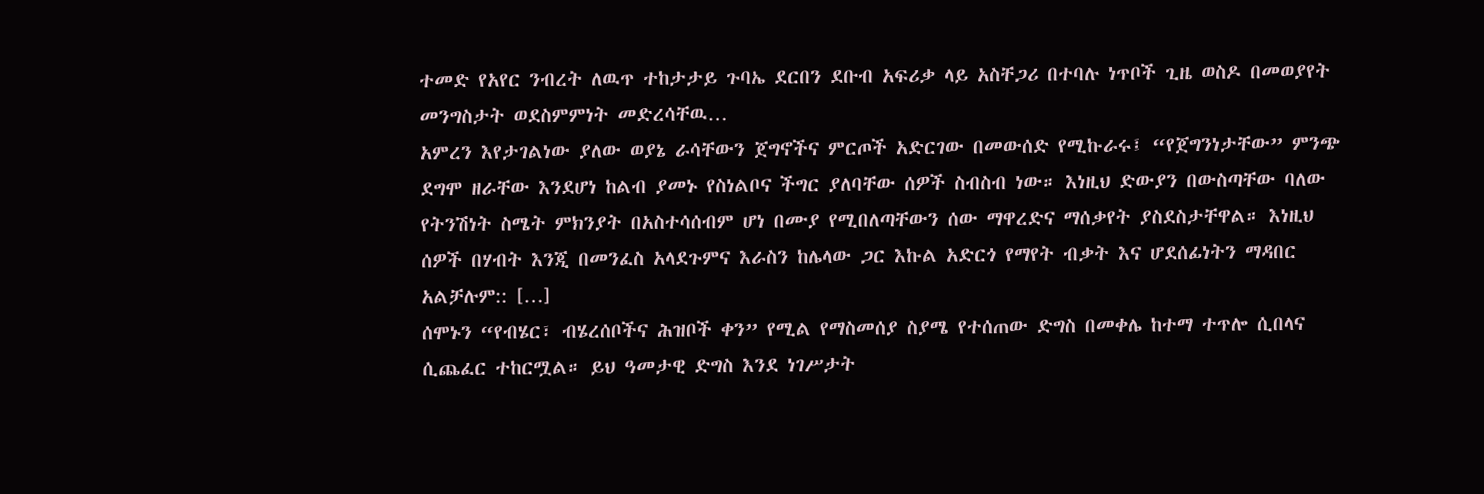ተመድ የአየር ንብረት ለዉጥ ተከታታይ ጉባኤ ደርበን ደቡብ አፍሪቃ ላይ አስቸጋሪ በተባሉ ነጥቦች ጊዜ ወስዶ በመወያየት መንግስታት ወደስምምነት መድረሳቸዉ…
አምረን እየታገልነው ያለው ወያኔ ራሳቸውን ጀግኖችና ምርጦች አድርገው በመውሰድ የሚኩራሩ፤ “የጀግንነታቸው” ምንጭ ደግሞ ዘራቸው እንደሆነ ከልብ ያመኑ የስነልቦና ችግር ያለባቸው ሰዎች ስብስብ ነው። እነዚህ ድውያን በውስጣቸው ባለው የትንሽነት ስሜት ምክንያት በአስተሳሰብም ሆነ በሙያ የሚበለጣቸውን ሰው ማዋረድና ማሰቃየት ያስደስታቸዋል። እነዚህ ሰዎች በሃብት እንጂ በመንፈስ አላደጉምና እራስን ከሌላው ጋር እኩል አድርጎ የማየት ብቃት እና ሆደሰፊነትን ማዳበር አልቻሉም:: […]
ሰሞኑን “የብሄር፣ ብሄረሰቦችና ሕዝቦች ቀን” የሚል የማስመሰያ ስያሜ የተሰጠው ድግስ በመቀሌ ከተማ ተጥሎ ሲበላና ሲጨፈር ተከርሟል። ይህ ዓመታዊ ድግስ እንደ ነገሥታት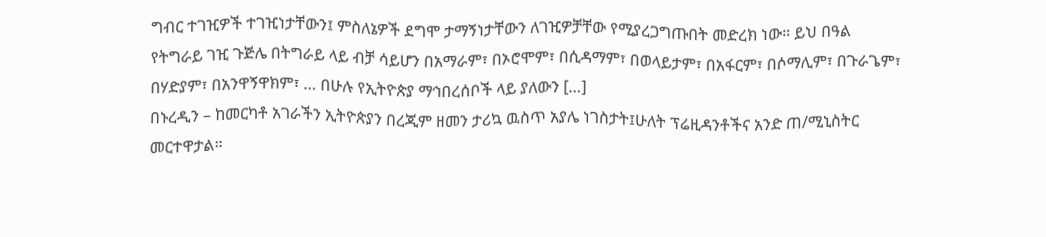ግብር ተገዢዎች ተገዢነታቸውን፤ ምስለኔዎች ደግሞ ታማኝነታቸውን ለገዢዎቻቸው የሚያረጋግጡበት መድረክ ነው። ይህ በዓል የትግራይ ገዢ ጉጅሌ በትግራይ ላይ ብቻ ሳይሆን በአማራም፣ በኦሮሞም፣ በሲዳማም፣ በወላይታም፣ በአፋርም፣ በሶማሊም፣ በጉራጌም፣ በሃድያም፣ በአንዋኝዋክም፣ … በሁሉ የኢትዮጵያ ማኅበረሰቦች ላይ ያለውን […]
በኑረዲን – ከመርካቶ አገራችን ኢትዮጵያን በረጂም ዘመን ታሪኳ ዉስጥ አያሌ ነገስታት፤ሁለት ፕሬዚዳንቶችና አንድ ጠ/ሚኒስትር መርተዋታል።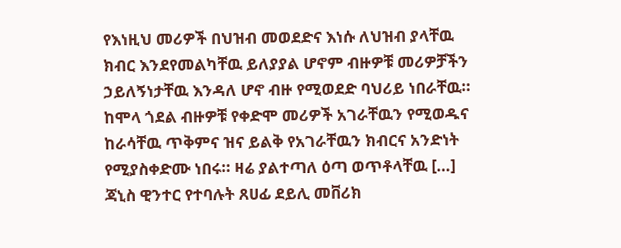የእነዚህ መሪዎች በህዝብ መወደድና እነሱ ለህዝብ ያላቸዉ ክብር እንደየመልካቸዉ ይለያያል ሆኖም ብዙዎቹ መሪዎቻችን ኃይለኝነታቸዉ እንዳለ ሆኖ ብዙ የሚወደድ ባህሪይ ነበራቸዉ። ከሞላ ጎደል ብዙዎቹ የቀድሞ መሪዎች አገራቸዉን የሚወዱና ከራሳቸዉ ጥቅምና ዝና ይልቅ የአገራቸዉን ክብርና አንድነት የሚያስቀድሙ ነበሩ። ዛሬ ያልተጣለ ዕጣ ወጥቶላቸዉ […]
ጃኒስ ዊንተር የተባሉት ጸሀፊ ደይሊ መቨሪክ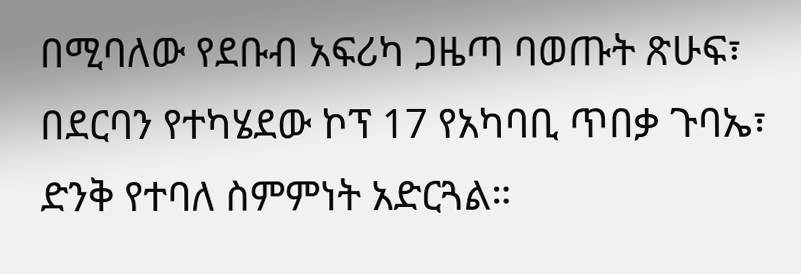በሚባለው የደቡብ አፍሪካ ጋዜጣ ባወጡት ጽሁፍ፣ በደርባን የተካሄደው ኮፕ 17 የአካባቢ ጥበቃ ጉባኤ፣ ድንቅ የተባለ ስምምነት አድርጓል።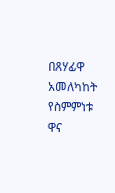በጸሃፊዋ አመለካከት የስምምነቱ ዋና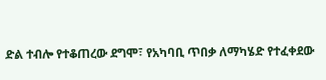ድል ተብሎ የተቆጠረው ደግሞ፣ የአካባቢ ጥበቃ ለማካሄድ የተፈቀደው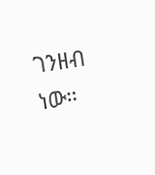ገንዘብ ነው።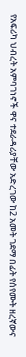የአፍሪካ ህብረት አምባገነኖች ዋና ተደራዳሪያቸው አድረገው ከ2 አመት ገደማ በፊት የሰየሙት ዘረኛውና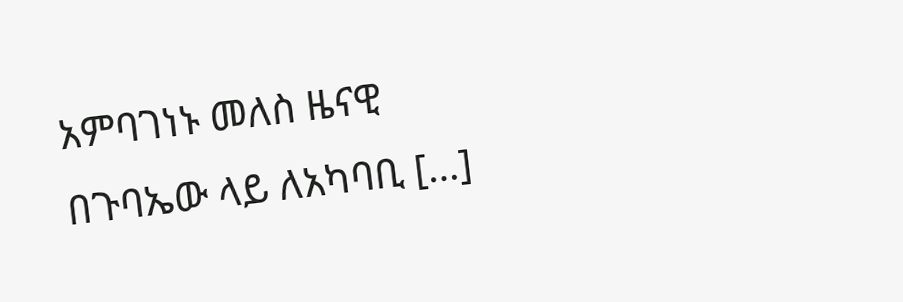አምባገነኑ መለስ ዜናዊ በጉባኤው ላይ ለአካባቢ […]